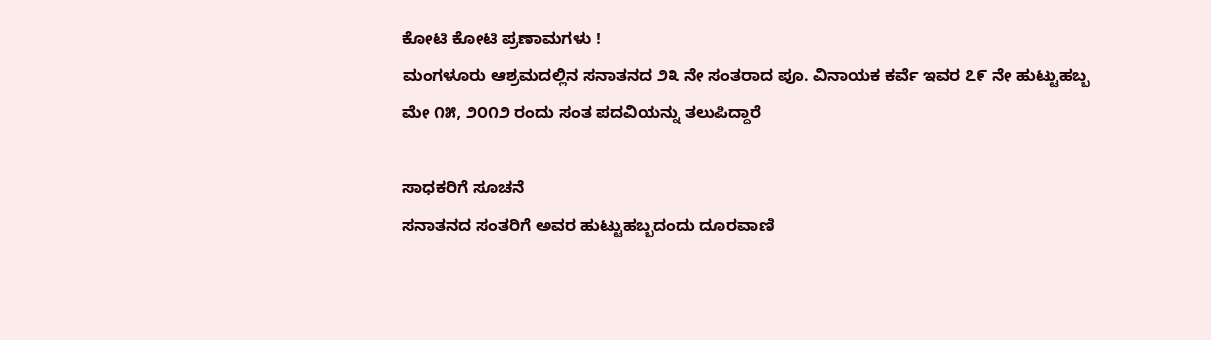ಕೋಟಿ ಕೋಟಿ ಪ್ರಣಾಮಗಳು !
ಮಂಗಳೂರು ಆಶ್ರಮದಲ್ಲಿನ ಸನಾತನದ ೨೩ ನೇ ಸಂತರಾದ ಪೂ. ವಿನಾಯಕ ಕರ್ವೆ ಇವರ ೭೯ ನೇ ಹುಟ್ಟುಹಬ್ಬ
ಮೇ ೧೫, ೨೦೧೨ ರಂದು ಸಂತ ಪದವಿಯನ್ನು ತಲುಪಿದ್ದಾರೆ

ಸಾಧಕರಿಗೆ ಸೂಚನೆ
ಸನಾತನದ ಸಂತರಿಗೆ ಅವರ ಹುಟ್ಟುಹಬ್ಬದಂದು ದೂರವಾಣಿ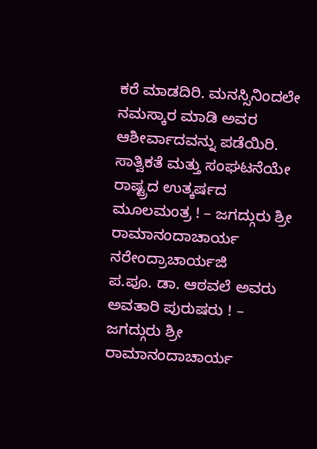ಕರೆ ಮಾಡದಿರಿ. ಮನಸ್ಸಿನಿಂದಲೇ ನಮಸ್ಕಾರ ಮಾಡಿ ಅವರ ಆಶೀರ್ವಾದವನ್ನು ಪಡೆಯಿರಿ.
ಸಾತ್ವಿಕತೆ ಮತ್ತು ಸಂಘಟನೆಯೇ ರಾಷ್ಟ್ರದ ಉತ್ಕರ್ಷದ ಮೂಲಮಂತ್ರ ! – ಜಗದ್ಗುರು ಶ್ರೀ ರಾಮಾನಂದಾಚಾರ್ಯ ನರೇಂದ್ರಾಚಾರ್ಯಜಿ
ಪ.ಪೂ. ಡಾ. ಆಠವಲೆ ಅವರು ಅವತಾರಿ ಪುರುಷರು ! – ಜಗದ್ಗುರು ಶ್ರೀ ರಾಮಾನಂದಾಚಾರ್ಯ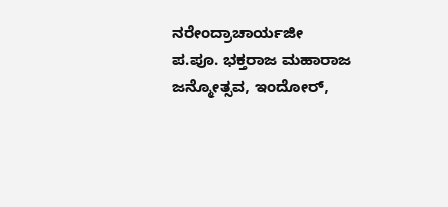ನರೇಂದ್ರಾಚಾರ್ಯಜೀ
ಪ.ಪೂ. ಭಕ್ತರಾಜ ಮಹಾರಾಜ ಜನ್ಮೋತ್ಸವ, ಇಂದೋರ್,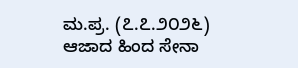ಮ.ಪ್ರ. (೭.೭.೨೦೨೬)
ಆಜಾದ ಹಿಂದ ಸೇನಾ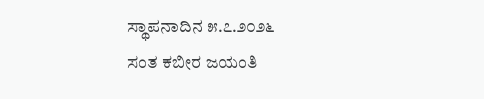ಸ್ಥಾಪನಾದಿನ ೫.೭.೨೦೨೬
ಸಂತ ಕಬೀರ ಜಯಂತಿ